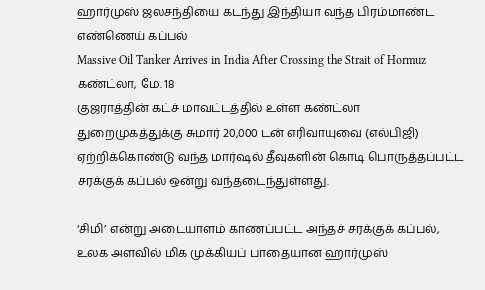ஹார்முஸ் ஜலசந்தியை கடந்து இந்தியா வந்த பிரம்மாண்ட எண்ணெய் கப்பல்
Massive Oil Tanker Arrives in India After Crossing the Strait of Hormuz
கண்ட்லா, மே. 18
குஜராத்தின் கட்ச் மாவட்டத்தில் உள்ள கண்ட்லா துறைமுகத்துக்கு சுமார் 20,000 டன் எரிவாயுவை (எல்பிஜி) ஏற்றிக்கொண்டு வந்த மார்ஷல் தீவுகளின் கொடி பொருத்தப்பட்ட சரக்குக் கப்பல் ஒன்று வந்தடைந்துள்ளது.

‘சிமி’ என்று அடையாளம் காணப்பட்ட அந்தச் சரக்குக் கப்பல், உலக அளவில் மிக முக்கியப் பாதையான ஹார்முஸ்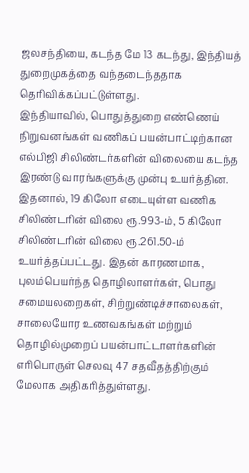ஜலசந்தியை, கடந்த மே 13 கடந்து, இந்தியத் துறைமுகத்தை வந்தடைந்ததாக தெரிவிக்கப்பட்டுள்ளது.
இந்தியாவில், பொதுத்துறை எண்ணெய் நிறுவனங்கள் வணிகப் பயன்பாட்டிற்கான எல்பிஜி சிலிண்டர்களின் விலையை கடந்த இரண்டு வாரங்களுக்கு முன்பு உயர்த்தின.
இதனால், 19 கிலோ எடையுள்ள வணிக சிலிண்டரின் விலை ரூ.993-ம், 5 கிலோ சிலிண்டரின் விலை ரூ.261.50-ம் உயர்த்தப்பட்டது. இதன் காரணமாக, புலம்பெயர்ந்த தொழிலாளர்கள், பொது சமையலறைகள், சிற்றுண்டிச்சாலைகள், சாலையோர உணவகங்கள் மற்றும் தொழில்முறைப் பயன்பாட்டாளர்களின் எரிபொருள் செலவு 47 சதவீதத்திற்கும் மேலாக அதிகரித்துள்ளது.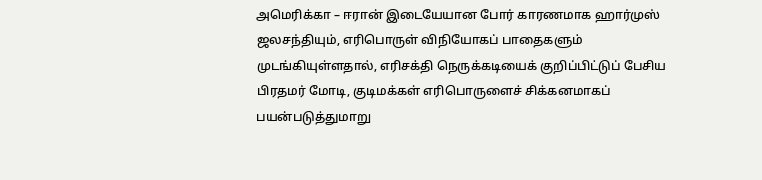அமெரிக்கா – ஈரான் இடையேயான போர் காரணமாக ஹார்முஸ் ஜலசந்தியும், எரிபொருள் விநியோகப் பாதைகளும் முடங்கியுள்ளதால், எரிசக்தி நெருக்கடியைக் குறிப்பிட்டுப் பேசிய பிரதமர் மோடி, குடிமக்கள் எரிபொருளைச் சிக்கனமாகப் பயன்படுத்துமாறு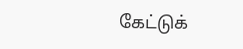கேட்டுக்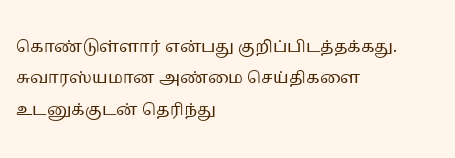கொண்டுள்ளார் என்பது குறிப்பிடத்தக்கது.
சுவாரஸ்யமான அண்மை செய்திகளை உடனுக்குடன் தெரிந்து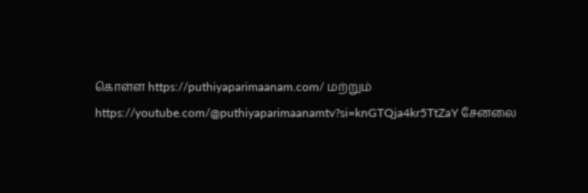கொள்ள https://puthiyaparimaanam.com/ மற்றும் https://youtube.com/@puthiyaparimaanamtv?si=knGTQja4kr5TtZaY சேனலை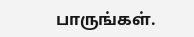பாருங்கள்.